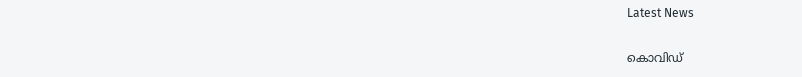Latest News

കൊവിഡ്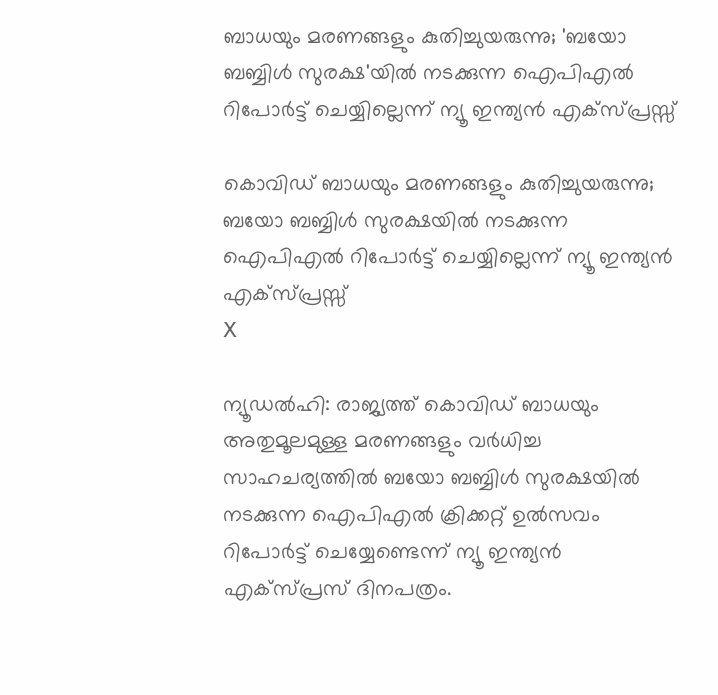ബാധയും മരണങ്ങളും കുതിച്ചുയരുന്നു; 'ബയോ ബബ്ബിള്‍ സുരക്ഷ'യില്‍ നടക്കുന്ന ഐപിഎല്‍ റിപോര്‍ട്ട് ചെയ്യില്ലെന്ന് ന്യൂ ഇന്ത്യന്‍ എക്‌സ്പ്രസ്സ്

കൊവിഡ് ബാധയും മരണങ്ങളും കുതിച്ചുയരുന്നു; ബയോ ബബ്ബിള്‍ സുരക്ഷയില്‍ നടക്കുന്ന ഐപിഎല്‍ റിപോര്‍ട്ട് ചെയ്യില്ലെന്ന് ന്യൂ ഇന്ത്യന്‍ എക്‌സ്പ്രസ്സ്
X

ന്യൂഡല്‍ഹി: രാജ്യത്ത് കൊവിഡ് ബാധയും അതുമൂലമുള്ള മരണങ്ങളും വര്‍ധിച്ച സാഹചര്യത്തില്‍ ബയോ ബബ്ബിള്‍ സുരക്ഷയില്‍ നടക്കുന്ന ഐപിഎല്‍ ക്രിക്കറ്റ് ഉല്‍സവം റിപോര്‍ട്ട് ചെയ്യേണ്ടെന്ന് ന്യൂ ഇന്ത്യന്‍ എക്‌സ്പ്രസ് ദിനപത്രം.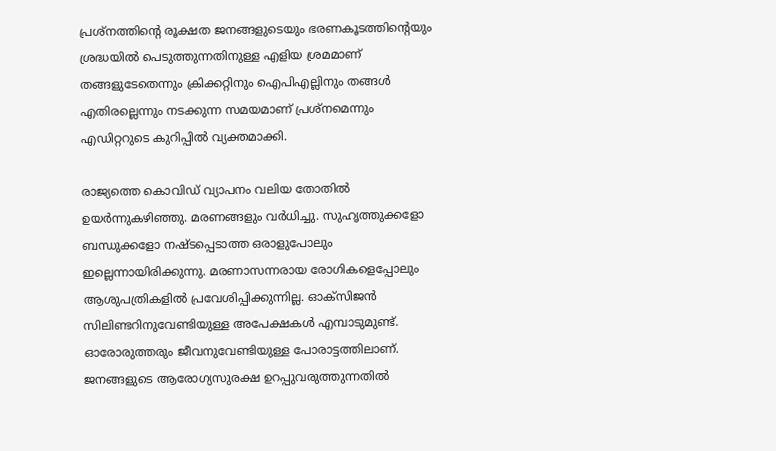പ്രശ്‌നത്തിന്റെ രൂക്ഷത ജനങ്ങളുടെയും ഭരണകൂടത്തിന്റെയും ശ്രദ്ധയില്‍ പെടുത്തുന്നതിനുള്ള എളിയ ശ്രമമാണ് തങ്ങളുടേതെന്നും ക്രിക്കറ്റിനും ഐപിഎല്ലിനും തങ്ങള്‍ എതിരല്ലെന്നും നടക്കുന്ന സമയമാണ് പ്രശ്‌നമെന്നും എഡിറ്ററുടെ കുറിപ്പില്‍ വ്യക്തമാക്കി.

രാജ്യത്തെ കൊവിഡ് വ്യാപനം വലിയ തോതില്‍ ഉയര്‍ന്നുകഴിഞ്ഞു. മരണങ്ങളും വര്‍ധിച്ചു. സുഹൃത്തുക്കളോ ബന്ധുക്കളോ നഷ്ടപ്പെടാത്ത ഒരാളുപോലും ഇല്ലെന്നായിരിക്കുന്നു. മരണാസന്നരായ രോഗികളെപ്പോലും ആശുപത്രികളില്‍ പ്രവേശിപ്പിക്കുന്നില്ല. ഓക്‌സിജന്‍ സിലിണ്ടറിനുവേണ്ടിയുള്ള അപേക്ഷകള്‍ എമ്പാടുമുണ്ട്. ഓരോരുത്തരും ജീവനുവേണ്ടിയുള്ള പോരാട്ടത്തിലാണ്. ജനങ്ങളുടെ ആരോഗ്യസുരക്ഷ ഉറപ്പുവരുത്തുന്നതില്‍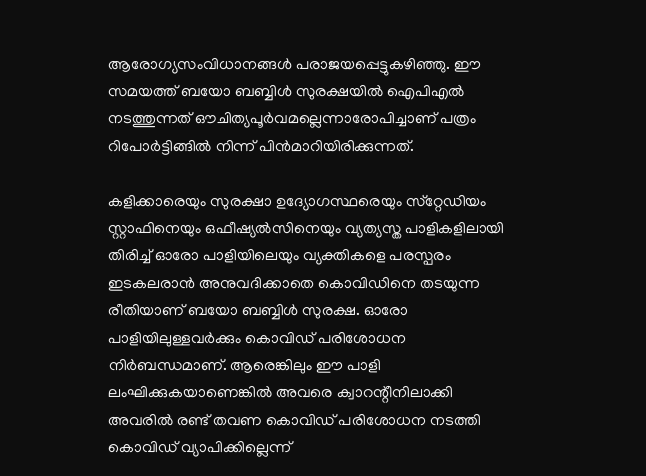ആരോഗ്യസംവിധാനങ്ങള്‍ പരാജയപ്പെട്ടുകഴിഞ്ഞു. ഈ സമയത്ത് ബയോ ബബ്ബിള്‍ സുരക്ഷയില്‍ ഐപിഎല്‍ നടത്തുന്നത് ഔചിത്യപൂര്‍വമല്ലെന്നാരോപിച്ചാണ് പത്രം റിപോര്‍ട്ടിങ്ങില്‍ നിന്ന് പിന്‍മാറിയിരിക്കുന്നത്.

കളിക്കാരെയും സുരക്ഷാ ഉദ്യോഗസ്ഥരെയും സ്‌റ്റേഡിയം സ്റ്റാഫിനെയും ഒഫീഷ്യല്‍സിനെയും വ്യത്യസ്ത പാളികളിലായി തിരിച്ച് ഓരോ പാളിയിലെയും വ്യക്തികളെ പരസ്പരം ഇടകലരാന്‍ അനുവദിക്കാതെ കൊവിഡിനെ തടയുന്ന രീതിയാണ് ബയോ ബബ്ബിള്‍ സുരക്ഷ. ഓരോ പാളിയിലുള്ളവര്‍ക്കും കൊവിഡ് പരിശോധന നിര്‍ബന്ധമാണ്. ആരെങ്കിലും ഈ പാളി ലംഘിക്കുകയാണെങ്കില്‍ അവരെ ക്വാറന്റീനിലാക്കി അവരില്‍ രണ്ട് തവണ കൊവിഡ് പരിശോധന നടത്തി കൊവിഡ് വ്യാപിക്കില്ലെന്ന്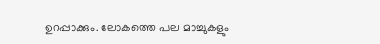ഉറപ്പാക്കും. ലോകത്തെ പല മാച്ചുകളും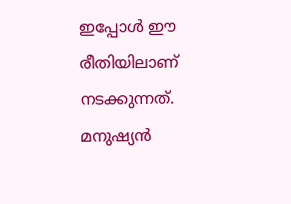ഇപ്പോള്‍ ഈ രീതിയിലാണ് നടക്കുന്നത്. മനുഷ്യന്‍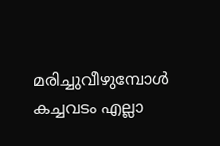മരിച്ചുവീഴുമ്പോള്‍ കച്ചവടം എല്ലാ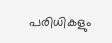പരിധികളും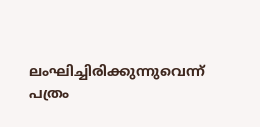ലംഘിച്ചിരിക്കുന്നുവെന്ന് പത്രം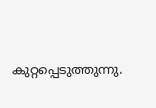കുറ്റപ്പെടുത്തുന്നു.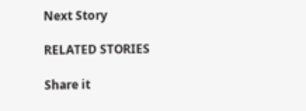Next Story

RELATED STORIES

Share it